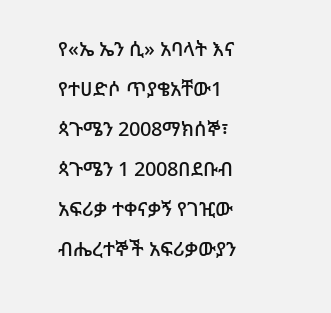የ«ኤ ኤን ሲ» አባላት እና የተሀድሶ ጥያቄአቸው1 ጳጉሜን 2008ማክሰኞ፣ ጳጉሜን 1 2008በደቡብ አፍሪቃ ተቀናቃኝ የገዢው ብሔረተኞች አፍሪቃውያን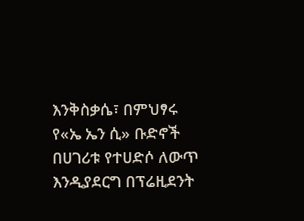እንቅስቃሴ፣ በምህፃሩ የ«ኤ ኤን ሲ» ቡድኖች በሀገሪቱ የተሀድሶ ለውጥ እንዲያደርግ በፕሬዚደንት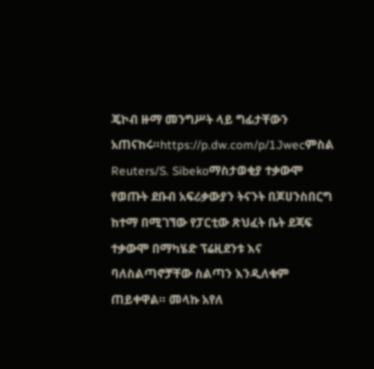ጄኮብ ዙማ መንግሥት ላይ ግፊታቸውን አጠናከሩ።https://p.dw.com/p/1Jwecምስል Reuters/S. Sibekoማስታወቂያ ተቃውሞ የወጡት ደቡብ አፍሪቃውያን ትናንት በጆሀንስበርግ ከተማ በሚገኘው የፓርቲው ጽህፈት ቤት ደጃፍ ተቃውሞ በማካሄድ ፕሬዚደንቱ እና ባለስልጣኖቻቸው ስልጣን እንዲለቁም ጠይቀዋል። መላኩ አየለ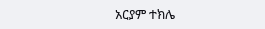አርያም ተክሌ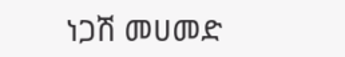ነጋሽ መሀመድ